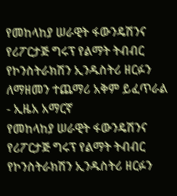የመከላከያ ሠራዊት ፋውንዴሽንና የሪፖርታጅ ግሩፕ የልማት ትብብር የኮንስትራክሽን ኢንዱስትሪ ዘርፉን ለማዘመን ተጨማሪ አቅም ይፈጥራል - ኢዜአ አማርኛ
የመከላከያ ሠራዊት ፋውንዴሽንና የሪፖርታጅ ግሩፕ የልማት ትብብር የኮንስትራክሽን ኢንዱስትሪ ዘርፉን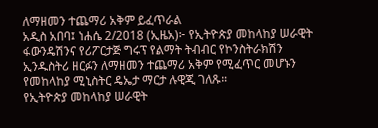ለማዘመን ተጨማሪ አቅም ይፈጥራል
አዲስ አበባ፤ ነሐሴ 2/2018 (ኢዜአ)፦ የኢትዮጵያ መከላከያ ሠራዊት ፋውንዴሽንና የሪፖርታጅ ግሩፕ የልማት ትብብር የኮንስትራክሽን ኢንዱስትሪ ዘርፉን ለማዘመን ተጨማሪ አቅም የሚፈጥር መሆኑን የመከላከያ ሚኒስትር ዴኤታ ማርታ ሉዊጂ ገለጹ።
የኢትዮጵያ መከላከያ ሠራዊት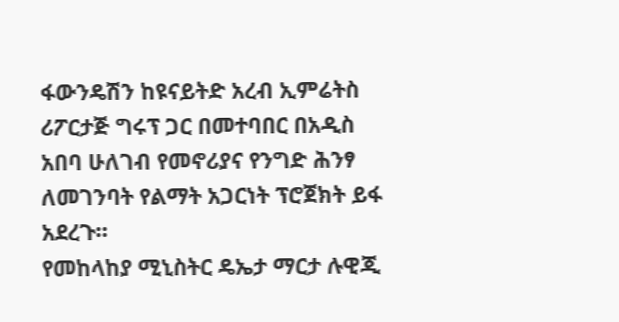ፋውንዴሽን ከዩናይትድ አረብ ኢምሬትስ ሪፖርታጅ ግሩፕ ጋር በመተባበር በአዲስ አበባ ሁለገብ የመኖሪያና የንግድ ሕንፃ ለመገንባት የልማት አጋርነት ፕሮጀክት ይፋ አደረጉ።
የመከላከያ ሚኒስትር ዴኤታ ማርታ ሉዊጂ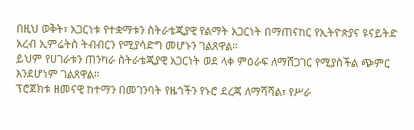በዚህ ወቅት፣ አጋርነቱ የተቋማቱን ስትራቴጂያዊ የልማት አጋርነት በማጠናከር የኢትዮጵያና ዩናይትድ አረብ ኢምሬትስ ትብብርን የሚያሳድግ መሆኑን ገልጸዋል።
ይህም የሀገራቱን ጠንካራ ስትራቴጂያዊ አጋርነት ወደ ላቀ ምዕራፍ ለማሸጋገር የሚያስችል ጭምር እንደሆነም ገልጸዋል።
ፕሮጀክቱ ዘመናዊ ከተማን በመገንባት የዜጎችን የኑሮ ደረጃ ለማሻሻል፣ የሥራ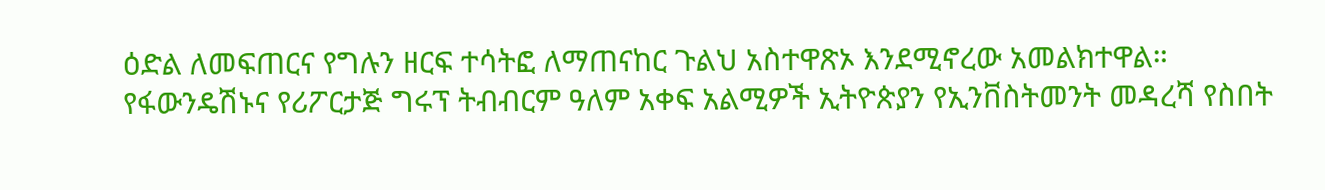ዕድል ለመፍጠርና የግሉን ዘርፍ ተሳትፎ ለማጠናከር ጉልህ አስተዋጽኦ እንደሚኖረው አመልክተዋል።
የፋውንዴሽኑና የሪፖርታጅ ግሩፕ ትብብርም ዓለም አቀፍ አልሚዎች ኢትዮጵያን የኢንቨስትመንት መዳረሻ የስበት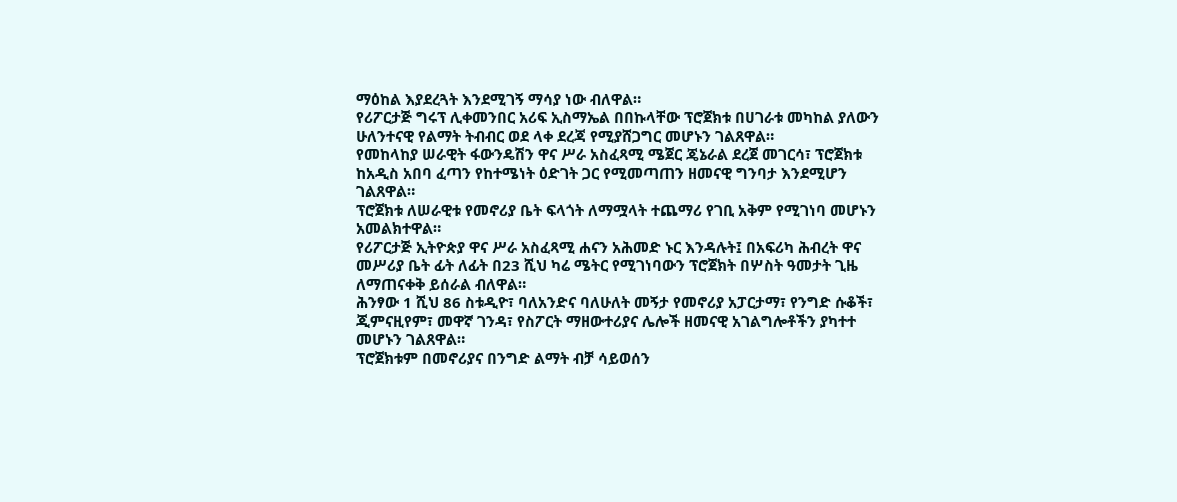ማዕከል እያደረጓት እንደሚገኝ ማሳያ ነው ብለዋል።
የሪፖርታጅ ግሩፕ ሊቀመንበር አሪፍ ኢስማኤል በበኩላቸው ፕሮጀክቱ በሀገራቱ መካከል ያለውን ሁለንተናዊ የልማት ትብብር ወደ ላቀ ደረጃ የሚያሸጋግር መሆኑን ገልጸዋል።
የመከላከያ ሠራዊት ፋውንዴሽን ዋና ሥራ አስፈጻሚ ሜጀር ጄኔራል ደረጀ መገርሳ፣ ፕሮጀክቱ ከአዲስ አበባ ፈጣን የከተሜነት ዕድገት ጋር የሚመጣጠን ዘመናዊ ግንባታ እንደሚሆን ገልጸዋል።
ፕሮጀክቱ ለሠራዊቱ የመኖሪያ ቤት ፍላጎት ለማሟላት ተጨማሪ የገቢ አቅም የሚገነባ መሆኑን አመልክተዋል።
የሪፖርታጅ ኢትዮጵያ ዋና ሥራ አስፈጻሚ ሐናን አሕመድ ኑር እንዳሉት፤ በአፍሪካ ሕብረት ዋና መሥሪያ ቤት ፊት ለፊት በ23 ሺህ ካሬ ሜትር የሚገነባውን ፕሮጀክት በሦስት ዓመታት ጊዜ ለማጠናቀቅ ይሰራል ብለዋል።
ሕንፃው 1 ሺህ 86 ስቱዲዮ፣ ባለአንድና ባለሁለት መኝታ የመኖሪያ አፓርታማ፣ የንግድ ሱቆች፣ ጂምናዚየም፣ መዋኛ ገንዳ፣ የስፖርት ማዘውተሪያና ሌሎች ዘመናዊ አገልግሎቶችን ያካተተ መሆኑን ገልጸዋል።
ፕሮጀክቱም በመኖሪያና በንግድ ልማት ብቻ ሳይወሰን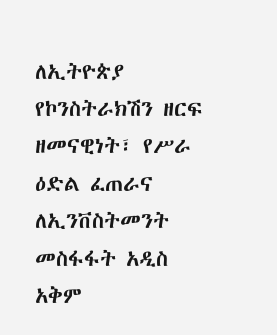ለኢትዮጵያ የኮንስትራክሽን ዘርፍ ዘመናዊነት፣ የሥራ ዕድል ፈጠራና ለኢንቨስትመንት መስፋፋት አዲስ አቅም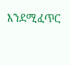እንደሚፈጥር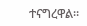ተናግረዋል።